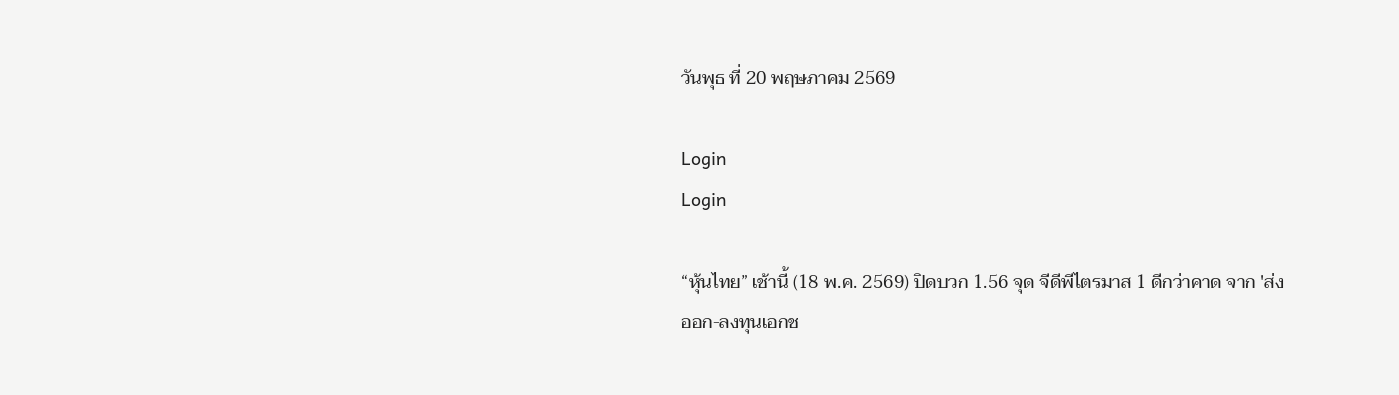วันพุธ ที่ 20 พฤษภาคม 2569

Login
Login

“หุ้นไทย” เช้านี้ (18 พ.ค. 2569) ปิดบวก 1.56 จุด จีดีพีไตรมาส 1 ดีกว่าคาด จาก 'ส่งออก-ลงทุนเอกช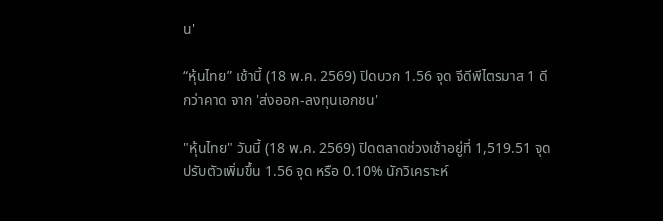น'

“หุ้นไทย” เช้านี้ (18 พ.ค. 2569) ปิดบวก 1.56 จุด จีดีพีไตรมาส 1 ดีกว่าคาด จาก 'ส่งออก-ลงทุนเอกชน'

"หุ้นไทย" วันนี้ (18 พ.ค. 2569) ปิดตลาดช่วงเช้าอยู่ที่ 1,519.51 จุด ปรับตัวเพิ่มขึ้น 1.56 จุด หรือ 0.10% นักวิเคราะห์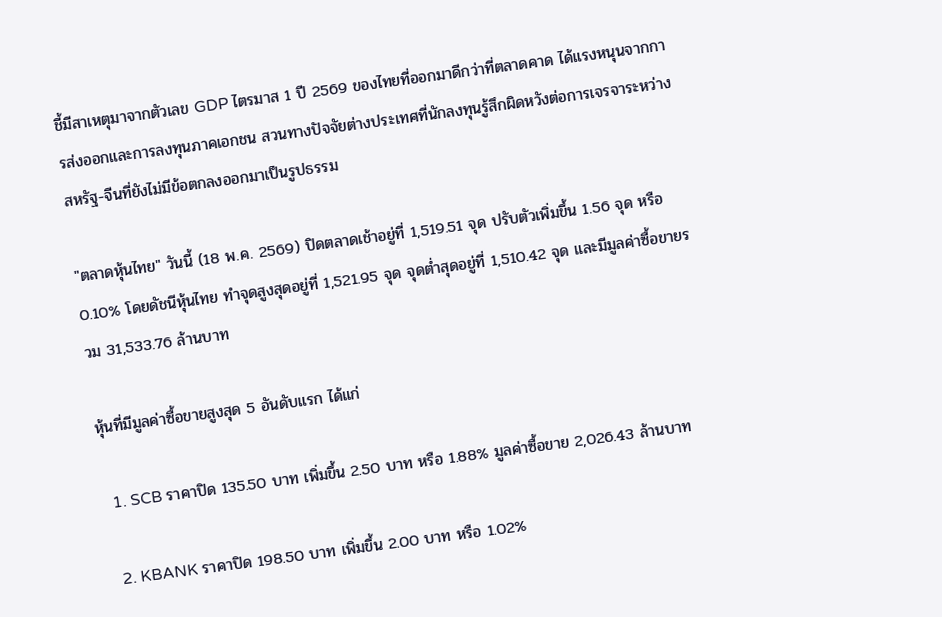ชี้มีสาเหตุมาจากตัวเลข GDP ไตรมาส 1 ปี 2569 ของไทยที่ออกมาดีกว่าที่ตลาดคาด ได้แรงหนุนจากการส่งออกและการลงทุนภาคเอกชน สวนทางปัจจัยต่างประเทศที่นักลงทุนรู้สึกผิดหวังต่อการเจรจาระหว่างสหรัฐ-จีนที่ยังไม่มีข้อตกลงออกมาเป็นรูปธรรม

"ตลาดหุ้นไทย" วันนี้ (18 พ.ค. 2569) ปิดตลาดเช้าอยู่ที่ 1,519.51 จุด ปรับตัวเพิ่มขึ้น 1.56 จุด หรือ 0.10% โดยดัชนีหุ้นไทย ทำจุดสูงสุดอยู่ที่ 1,521.95 จุด จุดต่ำสุดอยู่ที่ 1,510.42 จุด และมีมูลค่าซื้อขายรวม 31,533.76 ล้านบาท

หุ้นที่มีมูลค่าซื้อขายสูงสุด 5 อันดับแรก ได้แก่

  1. SCB ราคาปิด 135.50 บาท เพิ่มขึ้น 2.50 บาท หรือ 1.88% มูลค่าซื้อขาย 2,026.43 ล้านบาท

  2. KBANK ราคาปิด 198.50 บาท เพิ่มขึ้น 2.00 บาท หรือ 1.02%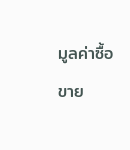มูลค่าซื้อขาย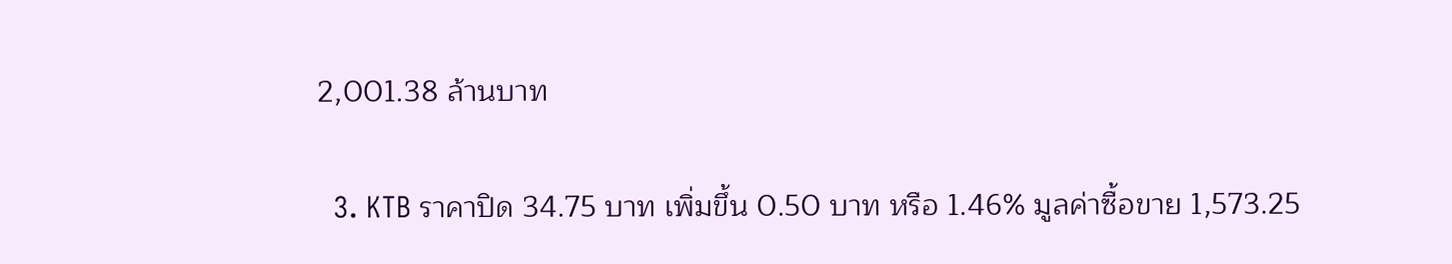2,001.38 ล้านบาท

  3. KTB ราคาปิด 34.75 บาท เพิ่มขึ้น 0.50 บาท หรือ 1.46% มูลค่าซื้อขาย 1,573.25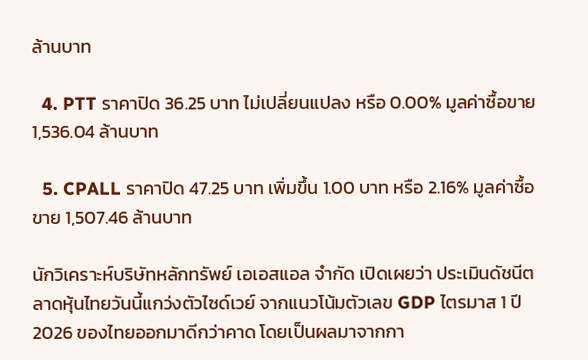ล้านบาท

  4. PTT ราคาปิด 36.25 บาท ไม่เปลี่ยนแปลง หรือ 0.00% มูลค่าซื้อขาย 1,536.04 ล้านบาท

  5. CPALL ราคาปิด 47.25 บาท เพิ่มขึ้น 1.00 บาท หรือ 2.16% มูลค่าซื้อขาย 1,507.46 ล้านบาท

นักวิเคราะห์บริษัทหลักทรัพย์ เอเอสแอล จำกัด เปิดเผยว่า ประเมินดัชนีตลาดหุ้นไทยวันนี้แกว่งตัวไซด์เวย์ จากแนวโน้มตัวเลข GDP ไตรมาส 1 ปี 2026 ของไทยออกมาดีกว่าคาด โดยเป็นผลมาจากกา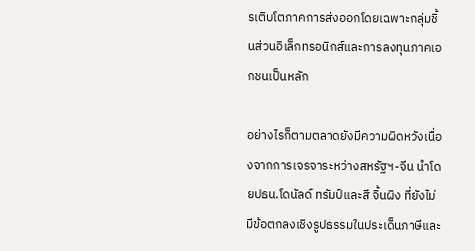รเติบโตภาคการส่งออกโดยเฉพาะกลุ่มชิ้นส่วนอิเล็กทรอนิกส์และการลงทุนภาคเอกชนเป็นหลัก

อย่างไรก็ตามตลาดยังมีความผิดหวังเนื่องจากการเจรจาระหว่างสหรัฐฯ-จีน นำโดยปธน.โดนัลด์ ทรัมป์และสี จิ้นผิง ที่ยังไม่มีข้อตกลงเชิงรูปธรรมในประเด็นภาษีและ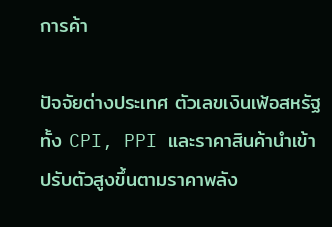การค้า

ปัจจัยต่างประเทศ ตัวเลขเงินเฟ้อสหรัฐทั้ง CPI, PPI และราคาสินค้านำเข้าปรับตัวสูงขึ้นตามราคาพลัง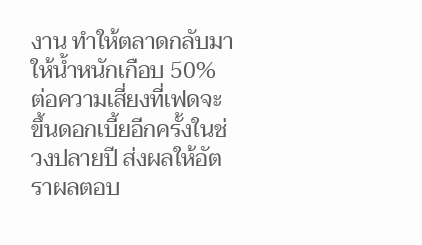งาน ทำให้ตลาดกลับมาให้น้ำหนักเกือบ 50% ต่อความเสี่ยงที่เฟดจะขึ้นดอกเบี้ยอีกครั้งในช่วงปลายปี ส่งผลให้อัตราผลตอบ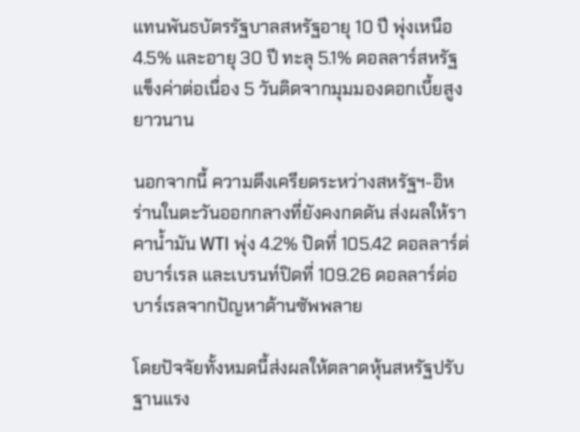แทนพันธบัตรรัฐบาลสหรัฐอายุ 10 ปี พุ่งเหนือ 4.5% และอายุ 30 ปี ทะลุ 5.1% ดอลลาร์สหรัฐแข็งค่าต่อเนื่อง 5 วันติดจากมุมมองดอกเบี้ยสูงยาวนาน

นอกจากนี้ ความตึงเครียดระหว่างสหรัฐฯ-อิหร่านในตะวันออกกลางที่ยังคงกดดัน ส่งผลให้ราคาน้ำมัน WTI พุ่ง 4.2% ปิดที่ 105.42 ดอลลาร์ต่อบาร์เรล และเบรนท์ปิดที่ 109.26 ดอลลาร์ต่อบาร์เรลจากปัญหาด้านซัพพลาย

โดยปัจจัยทั้งหมดนี้ส่งผลให้ตลาดหุ้นสหรัฐปรับฐานแรง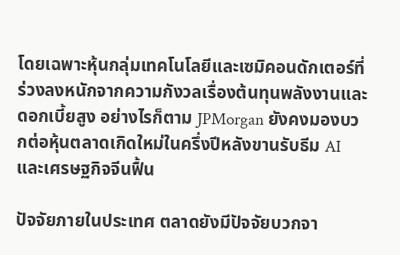โดยเฉพาะหุ้นกลุ่มเทคโนโลยีและเซมิคอนดักเตอร์ที่ร่วงลงหนักจากความกังวลเรื่องต้นทุนพลังงานและดอกเบี้ยสูง อย่างไรก็ตาม JPMorgan ยังคงมองบวกต่อหุ้นตลาดเกิดใหม่ในครึ่งปีหลังขานรับธีม AI และเศรษฐกิจจีนฟื้น

ปัจจัยภายในประเทศ ตลาดยังมีปัจจัยบวกจา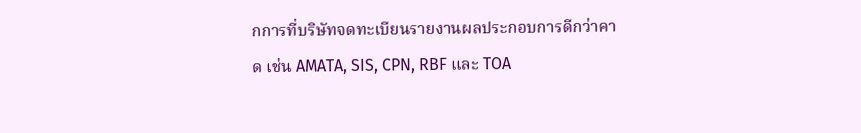กการที่บริษัทจดทะเบียนรายงานผลประกอบการดีกว่าคาด เช่น AMATA, SIS, CPN, RBF และ TOA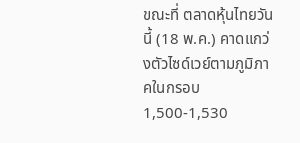ขณะที่ ตลาดหุ้นไทยวันนี้ (18 พ.ค.) คาดแกว่งตัวไซด์เวย์ตามภูมิภาคในกรอบ 1,500-1,530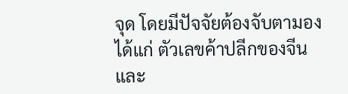จุด โดยมีปัจจัยต้องจับตามอง ได้แก่ ตัวเลขค้าปลีกของจีน และ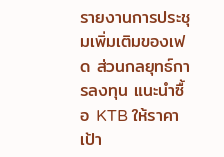รายงานการประชุมเพิ่มเติมของเฟด ส่วนกลยุทธ์การลงทุน แนะนำซื้อ KTB ให้ราคาเป้า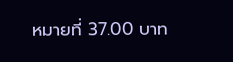หมายที่ 37.00 บาท